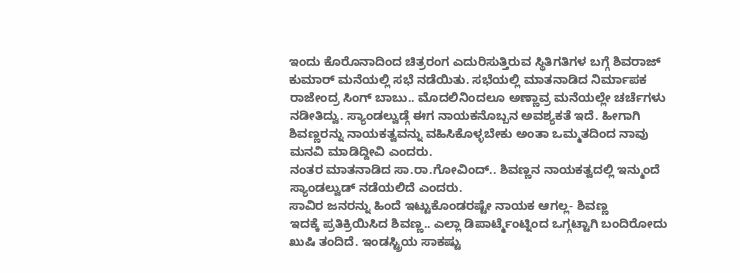ಇಂದು ಕೊರೊನಾದಿಂದ ಚಿತ್ರರಂಗ ಎದುರಿಸುತ್ತಿರುವ ಸ್ಥಿತಿಗತಿಗಳ ಬಗ್ಗೆ ಶಿವರಾಜ್ ಕುಮಾರ್ ಮನೆಯಲ್ಲಿ ಸಭೆ ನಡೆಯಿತು. ಸಭೆಯಲ್ಲಿ ಮಾತನಾಡಿದ ನಿರ್ಮಾಪಕ ರಾಜೇಂದ್ರ ಸಿಂಗ್ ಬಾಬು.. ಮೊದಲಿನಿಂದಲೂ ಅಣ್ಣಾವ್ರ ಮನೆಯಲ್ಲೇ ಚರ್ಚೆಗಳು ನಡೀತಿದ್ವು. ಸ್ಯಾಂಡಲ್ವುಡ್ಗೆ ಈಗ ನಾಯಕನೊಬ್ಬನ ಅವಶ್ಯಕತೆ ಇದೆ. ಹೀಗಾಗಿ ಶಿವಣ್ಣರನ್ನು ನಾಯಕತ್ವವನ್ನು ವಹಿಸಿಕೊಳ್ಳಬೇಕು ಅಂತಾ ಒಮ್ಮತದಿಂದ ನಾವು ಮನವಿ ಮಾಡಿದ್ದೀವಿ ಎಂದರು.
ನಂತರ ಮಾತನಾಡಿದ ಸಾ.ರಾ.ಗೋವಿಂದ್.. ಶಿವಣ್ಣನ ನಾಯಕತ್ವದಲ್ಲಿ ಇನ್ಮುಂದೆ ಸ್ಯಾಂಡಲ್ವುಡ್ ನಡೆಯಲಿದೆ ಎಂದರು.
ಸಾವಿರ ಜನರನ್ನು ಹಿಂದೆ ಇಟ್ಟುಕೊಂಡರಷ್ಟೇ ನಾಯಕ ಆಗಲ್ಲ- ಶಿವಣ್ಣ
ಇದಕ್ಕೆ ಪ್ರತಿಕ್ರಿಯಿಸಿದ ಶಿವಣ್ಣ.. ಎಲ್ಲಾ ಡಿಪಾರ್ಟ್ಮೆಂಟ್ನಿಂದ ಒಗ್ಗಟ್ಟಾಗಿ ಬಂದಿರೋದು ಖುಷಿ ತಂದಿದೆ. ಇಂಡಸ್ಟ್ರಿಯ ಸಾಕಷ್ಟು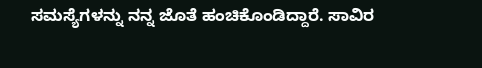ಸಮಸ್ಯೆಗಳನ್ನು ನನ್ನ ಜೊತೆ ಹಂಚಿಕೊಂಡಿದ್ದಾರೆ. ಸಾವಿರ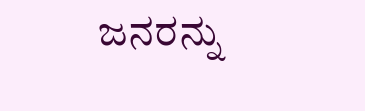ಜನರನ್ನು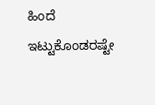ಹಿಂದೆ ಇಟ್ಟುಕೊಂಡರಷ್ಟೇ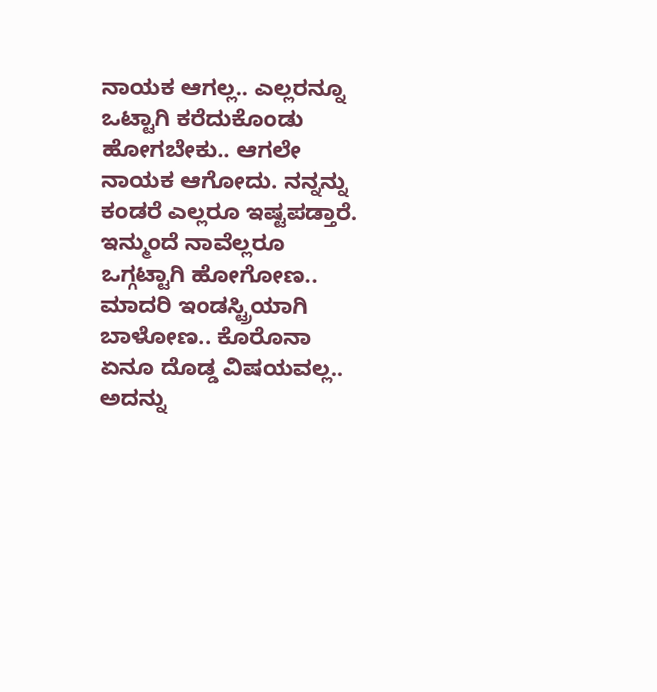ನಾಯಕ ಆಗಲ್ಲ.. ಎಲ್ಲರನ್ನೂ ಒಟ್ಟಾಗಿ ಕರೆದುಕೊಂಡು ಹೋಗಬೇಕು.. ಆಗಲೇ ನಾಯಕ ಆಗೋದು. ನನ್ನನ್ನು ಕಂಡರೆ ಎಲ್ಲರೂ ಇಷ್ಟಪಡ್ತಾರೆ. ಇನ್ಮುಂದೆ ನಾವೆಲ್ಲರೂ ಒಗ್ಗಟ್ಟಾಗಿ ಹೋಗೋಣ.. ಮಾದರಿ ಇಂಡಸ್ಟ್ರಿಯಾಗಿ ಬಾಳೋಣ.. ಕೊರೊನಾ ಏನೂ ದೊಡ್ಡ ವಿಷಯವಲ್ಲ.. ಅದನ್ನು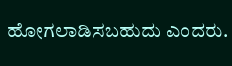ಹೋಗಲಾಡಿಸಬಹುದು ಎಂದರು.